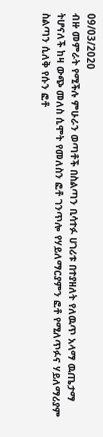09/03/2020
ብዙ መምራት የሚችሉ ምሁራን ወጣቶች በስልጣን ቢሳተፉ ሀገሪቱ በተያዘለት የለዉጥ አላማ ዉጤታማ ትሆናለች ከዛ ውጭ መለስ ሲሞት የመለስን ፎቶ ገንጥሎ የሃይለማርያምን ፎቶ የሚለጥፉና ሃይለማሪያም ስልጣን ሲለቅ የሱን ፎቶ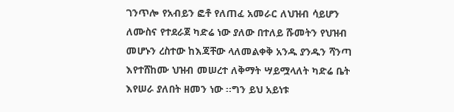ገንጥሎ የአብይን ፎቶ የለጠፈ አመራር ለህዝብ ሳይሆን ለሙስና የተደራጀ ካድሬ ነው ያለው በተለይ ሹመትን የህዝብ መሆኑን ረስተው ከእጃቸው ላለመልቀቅ አንዱ ያንዱን ሻንጣ እየተሸከሙ ህዝብ መሠረተ ለቅማት ሣይሟላለት ካድሬ ቤት እየሠራ ያለበት ዘመን ነው ፡፡ግን ይህ አይነቱ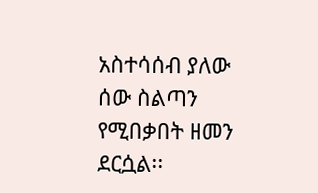አስተሳሰብ ያለው ሰው ስልጣን የሚበቃበት ዘመን ደርሷል፡፡